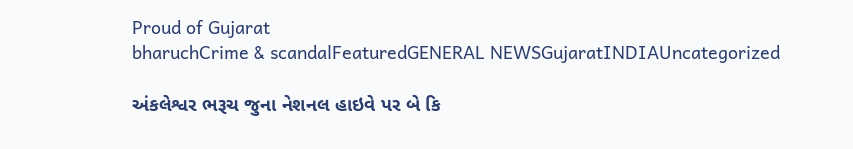Proud of Gujarat
bharuchCrime & scandalFeaturedGENERAL NEWSGujaratINDIAUncategorized

અંકલેશ્વર ભરૂચ જુના નેશનલ હાઇવે પર બે કિ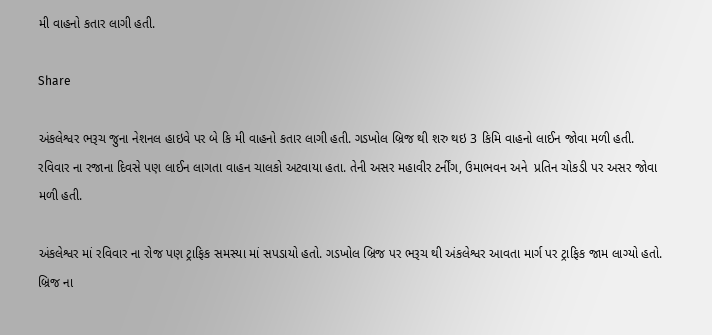મી વાહનો કતાર લાગી હતી.

Share

અંકલેશ્વર ભરૂચ જુના નેશનલ હાઇવે પર બે કિ મી વાહનો કતાર લાગી હતી. ગડખોલ બ્રિજ થી શરુ થઇ 3 કિમિ વાહનો લાઈન જોવા મળી હતી. રવિવાર ના રજાના દિવસે પણ લાઈન લાગતા વાહન ચાલકો અટવાયા હતા. તેની અસર મહાવીર ટર્નીંગ, ઉમાભવન અને  પ્રતિન ચોકડી પર અસર જોવા મળી હતી.

અંકલેશ્વર માં રવિવાર ના રોજ પણ ટ્રાફિક સમસ્યા માં સપડાયો હતો. ગડખોલ બ્રિજ પર ભરૂચ થી અંકલેશ્વર આવતા માર્ગ પર ટ્રાફિક જામ લાગ્યો હતો. બ્રિજ ના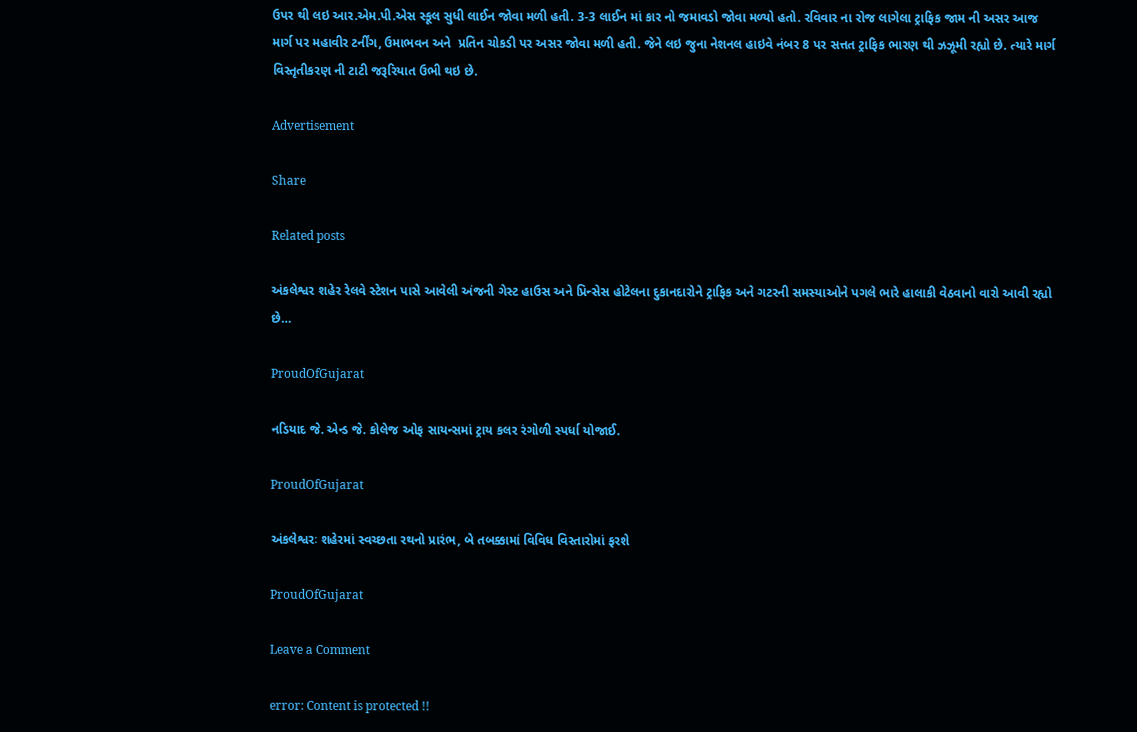ઉપર થી લઇ આર.એમ.પી.એસ સ્કૂલ સુધી લાઈન જોવા મળી હતી. 3-3 લાઈન માં કાર નો જમાવડો જોવા મળ્યો હતો. રવિવાર ના રોજ લાગેલા ટ્રાફિક જામ ની અસર આજ માર્ગ પર મહાવીર ટર્નીંગ, ઉમાભવન અને  પ્રતિન ચોકડી પર અસર જોવા મળી હતી. જેને લઇ જુના નેશનલ હાઇવે નંબર 8 પર સત્તત ટ્રાફિક ભારણ થી ઝઝૂમી રહ્યો છે. ત્યારે માર્ગ વિસ્તૃતીકરણ ની ટાટી જરૂરિયાત ઉભી થઇ છે.

Advertisement

Share

Related posts

અંકલેશ્વર શહેર રેલવે સ્ટેશન પાસે આવેલી અંજની ગેસ્ટ હાઉસ અને પ્રિન્સેસ હોટેલના દુકાનદારોને ટ્રાફિક અને ગટરની સમસ્યાઓને પગલે ભારે હાલાકી વેઠવાનો વારો આવી રહ્યો છે…

ProudOfGujarat

નડિયાદ જે. એન્ડ જે. કોલેજ ઓફ સાયન્સમાં ટ્રાય કલર રંગોળી સ્પર્ધા યોજાઈ.

ProudOfGujarat

અંકલેશ્વરઃ શહેરમાં સ્વચ્છતા રથનો પ્રારંભ, બે તબક્કામાં વિવિધ વિસ્તારોમાં ફરશે

ProudOfGujarat

Leave a Comment

error: Content is protected !!